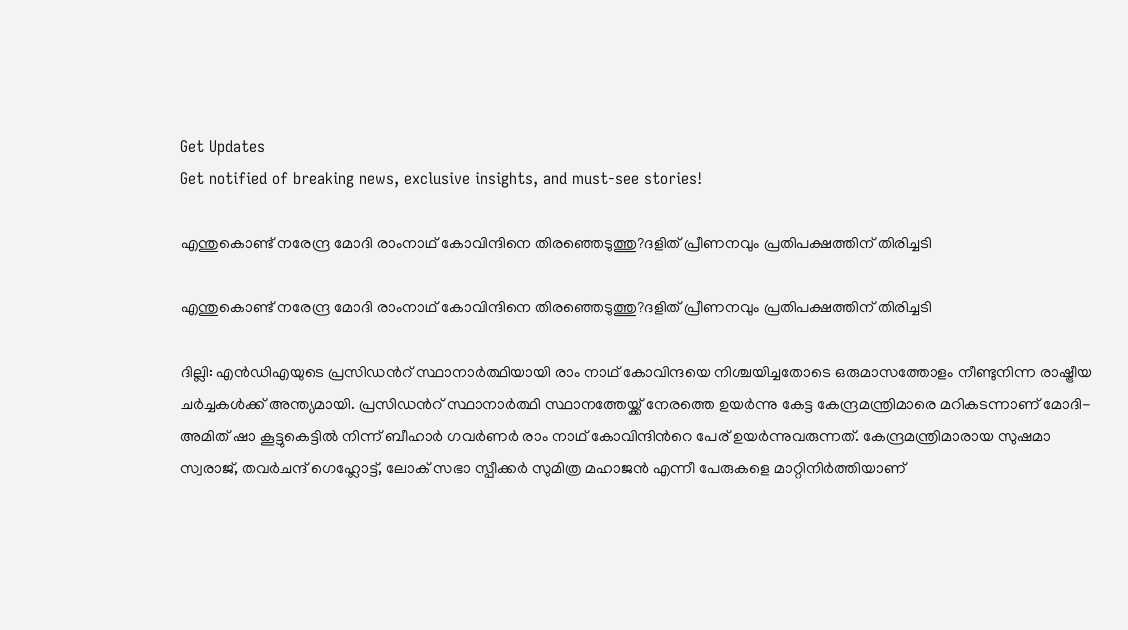Get Updates
Get notified of breaking news, exclusive insights, and must-see stories!

എന്തുകൊണ്ട് നരേന്ദ്ര മോദി രാംനാഥ് കോവിന്ദിനെ തിരഞ്ഞെടുത്തു?ദളിത് പ്രീണനവും പ്രതിപക്ഷത്തിന് തിരിച്ചടി

എന്തുകൊണ്ട് നരേന്ദ്ര മോദി രാംനാഥ് കോവിന്ദിനെ തിരഞ്ഞെടുത്തു?ദളിത് പ്രീണനവും പ്രതിപക്ഷത്തിന് തിരിച്ചടി

ദില്ലി: എന്‍ഡിഎയുടെ പ്രസിഡന്‍റ് സ്ഥാനാര്‍ത്ഥിയായി രാം നാഥ് കോവിന്ദയെ നിശ്ചയിച്ചതോടെ ഒരുമാസത്തോളം നീണ്ടുനിന്ന രാഷ്ട്രീയ ചര്‍ച്ചകള്‍ക്ക് അന്ത്യമായി. പ്രസിഡന്‍റ് സ്ഥാനാര്‍ത്ഥി സ്ഥാനത്തേയ്ക്ക് നേരത്തെ ഉയര്‍ന്നു കേട്ട കേന്ദ്രമന്ത്രിമാരെ മറികടന്നാണ് മോദി- അമിത് ഷാ കൂട്ടുകെട്ടില്‍ നിന്ന് ബീഹാര്‍ ഗവര്‍ണര്‍ രാം നാഥ് കോവിന്ദിന്‍റെ പേര് ഉയര്‍ന്നുവരുന്നത്. കേന്ദ്രമന്ത്രിമാരായ സുഷമാ സ്വരാജ്, തവര്‍ചന്ദ് ഗെഹ്ലോട്ട്, ലോക് സഭാ സ്പീക്കര്‍ സുമിത്ര മഹാജന്‍ എന്നീ പേരുകളെ മാറ്റിനിര്‍ത്തിയാണ്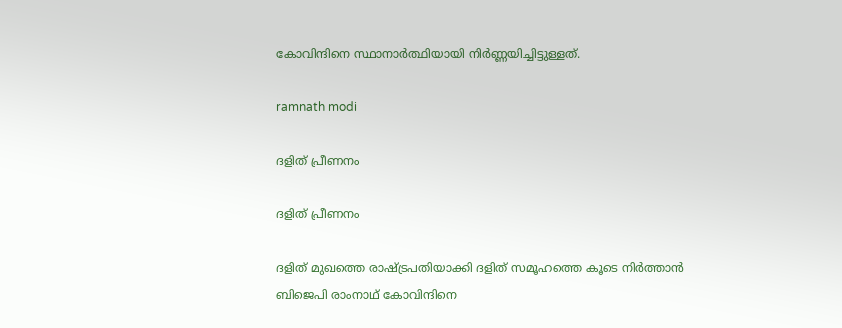കോവിന്ദിനെ സ്ഥാനാര്‍ത്ഥിയായി നിര്‍ണ്ണയിച്ചിട്ടുള്ളത്.

ramnath modi

ദളിത് പ്രീണനം

ദളിത് പ്രീണനം

ദളിത് മുഖത്തെ രാഷ്ട്രപതിയാക്കി ദളിത് സമൂഹത്തെ കൂടെ നിര്‍ത്താന്‍ ബിജെപി രാംനാഥ് കോവിന്ദിനെ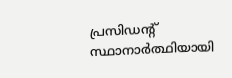പ്രസിഡന്‍റ് സ്ഥാനാര്‍ത്ഥിയായി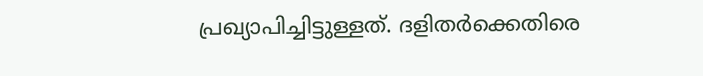പ്രഖ്യാപിച്ചിട്ടുള്ളത്. ദളിതര്‍ക്കെതിരെ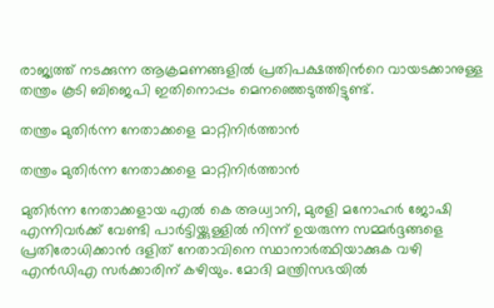രാജ്യത്ത് നടക്കുന്ന ആക്രമണങ്ങളില്‍ പ്രതിപക്ഷത്തിന്‍റെ വായടക്കാനുള്ള തന്ത്രം കൂടി ബിജെപി ഇതിനൊപ്പം മെനഞ്ഞെടുത്തിട്ടുണ്ട്.

തന്ത്രം മുതിര്‍ന്ന നേതാക്കളെ മാറ്റിനിര്‍ത്താന്‍

തന്ത്രം മുതിര്‍ന്ന നേതാക്കളെ മാറ്റിനിര്‍ത്താന്‍

മുതിര്‍ന്ന നേതാക്കളായ എല്‍ കെ അധ്വാനി, മുരളി മനോഹര്‍ ജോഷി എന്നിവര്‍ക്ക് വേണ്ടി പാര്‍ട്ടിയ്ക്കുള്ളില്‍ നിന്ന് ഉയരുന്ന സമ്മര്‍ദ്ദങ്ങളെ പ്രതിരോധിക്കാന്‍ ദളിത് നേതാവിനെ സ്ഥാനാര്‍ത്ഥിയാക്കുക വഴി എന്‍ഡിഎ സര്‍ക്കാരിന് കഴിയും. മോദി മന്ത്രിസഭയില്‍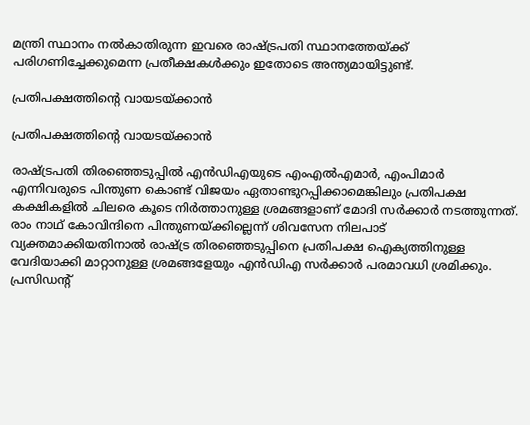മന്ത്രി സ്ഥാനം നല്‍കാതിരുന്ന ഇവരെ രാഷ്ട്രപതി സ്ഥാനത്തേയ്ക്ക് പരിഗണിച്ചേക്കുമെന്ന പ്രതീക്ഷകള്‍ക്കും ഇതോടെ അന്ത്യമായിട്ടുണ്ട്.

പ്രതിപക്ഷത്തിന്‍റെ വായടയ്ക്കാന്‍

പ്രതിപക്ഷത്തിന്‍റെ വായടയ്ക്കാന്‍

രാഷ്ട്രപതി തിരഞ്ഞെടുപ്പില്‍ എന്‍ഡിഎയുടെ എംഎല്‍എമാര്‍, എംപിമാര്‍ എന്നിവരുടെ പിന്തുണ കൊണ്ട് വിജയം ഏതാണ്ടുറപ്പിക്കാമെങ്കിലും പ്രതിപക്ഷ കക്ഷികളില്‍ ചിലരെ കൂടെ നിര്‍ത്താനുള്ള ശ്രമങ്ങളാണ് മോദി സര്‍ക്കാര്‍ നടത്തുന്നത്. രാം നാഥ് കോവിന്ദിനെ പിന്തുണയ്ക്കില്ലെന്ന് ശിവസേന നിലപാട് വ്യക്തമാക്കിയതിനാല്‍ രാഷ്ട്ര തിരഞ്ഞെടുപ്പിനെ പ്രതിപക്ഷ ഐക്യത്തിനുള്ള വേദിയാക്കി മാറ്റാനുള്ള ശ്രമങ്ങളേയും എന്‍ഡിഎ സര്‍ക്കാര്‍ പരമാവധി ശ്രമിക്കും. പ്രസിഡന്‍റ്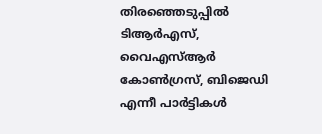തിര‍ഞ്ഞെടുപ്പില്‍ ടിആര്‍എസ്, വൈഎസ്ആര്‍ കോണ്‍ഗ്രസ്, ബിജെഡി എന്നീ പാര്‍ട്ടികള്‍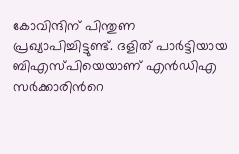കോവിന്ദിന് പിന്തുണ പ്രഖ്യാപിച്ചിട്ടുണ്ട്. ദളിത് പാര്‍ട്ടിയായ ബിഎസ്പിയെയാണ് എന്‍ഡിഎ സര്‍ക്കാരിന്‍റെ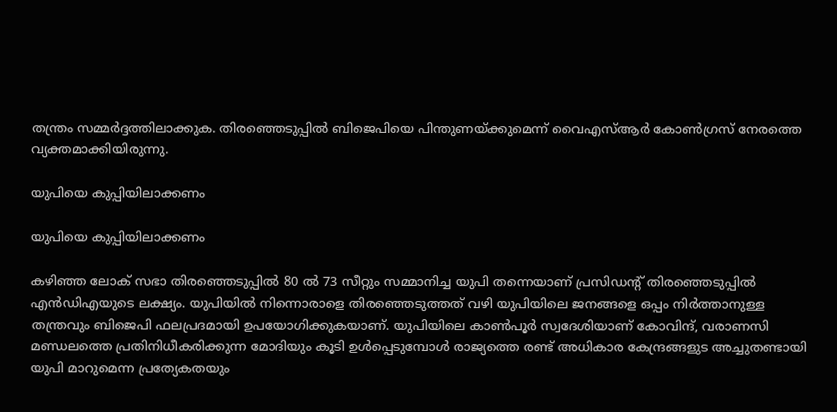തന്ത്രം സമ്മര്‍ദ്ദത്തിലാക്കുക. തിരഞ്ഞെടുപ്പില്‍ ബിജെപിയെ പിന്തുണയ്ക്കുമെന്ന് വൈഎസ്ആര്‍ കോണ്‍ഗ്രസ് നേരത്തെ വ്യക്തമാക്കിയിരുന്നു.

യുപിയെ കുപ്പിയിലാക്കണം

യുപിയെ കുപ്പിയിലാക്കണം

കഴിഞ്ഞ ലോക് സഭാ തിര‍ഞ്ഞെടുപ്പില്‍ 80 ല്‍ 73 സീറ്റും സമ്മാനിച്ച യുപി തന്നെയാണ് പ്രസിഡന്‍റ് തിരഞ്ഞെടുപ്പില്‍ എന്‍ഡിഎയുടെ ലക്ഷ്യം. യുപിയില്‍ നിന്നൊരാളെ തിരഞ്ഞെടുത്തത് വഴി യുപിയിലെ ജനങ്ങളെ ഒപ്പം നിര്‍ത്താനുള്ള തന്ത്രവും ബിജെപി ഫലപ്രദമായി ഉപയോഗിക്കുകയാണ്. യുപിയിലെ കാണ്‍പൂര്‍ സ്വദേശിയാണ് കോവിന്ദ്, വരാണസി മണ്ഡ‍ലത്തെ പ്രതിനിധീകരിക്കുന്ന മോദിയും കൂടി ഉള്‍പ്പെടുമ്പോള്‍ രാജ്യത്തെ രണ്ട് അധികാര കേന്ദ്രങ്ങളുട അച്ചുതണ്ടായി യുപി മാറുമെന്ന പ്രത്യേകതയും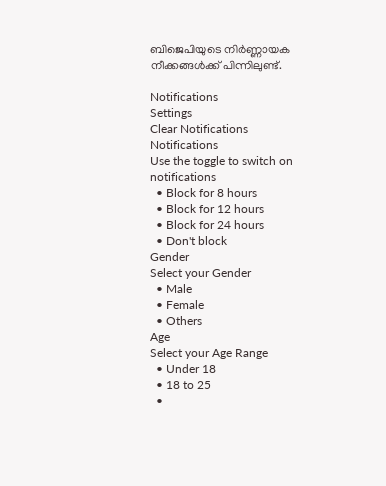ബിജെപിയുടെ നിര്‍ണ്ണായക നീക്കങ്ങള്‍ക്ക് പിന്നിലുണ്ട്.

Notifications
Settings
Clear Notifications
Notifications
Use the toggle to switch on notifications
  • Block for 8 hours
  • Block for 12 hours
  • Block for 24 hours
  • Don't block
Gender
Select your Gender
  • Male
  • Female
  • Others
Age
Select your Age Range
  • Under 18
  • 18 to 25
  •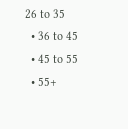26 to 35
  • 36 to 45
  • 45 to 55
  • 55+